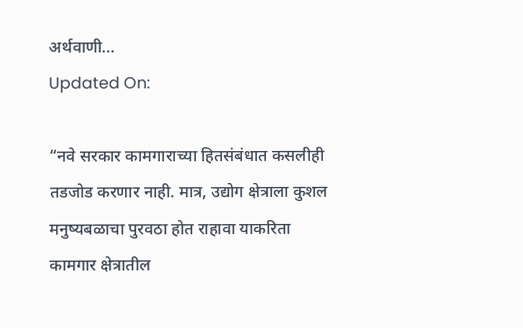अर्थवाणी…
Updated On:

“नवे सरकार कामगाराच्या हितसंबंधात कसलीही तडजोड करणार नाही. मात्र, उद्योग क्षेत्राला कुशल मनुष्यबळाचा पुरवठा होत राहावा याकरिता कामगार क्षेत्रातील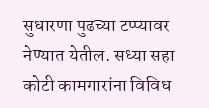सुधारणा पुढच्या टप्प्यावर नेण्यात येतील. सध्या सहा कोटी कामगारांना विविध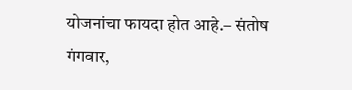योजनांचा फायदा होत आहे.– संतोष गंगवार,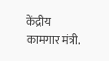केंद्रीय कामगार मंत्री.